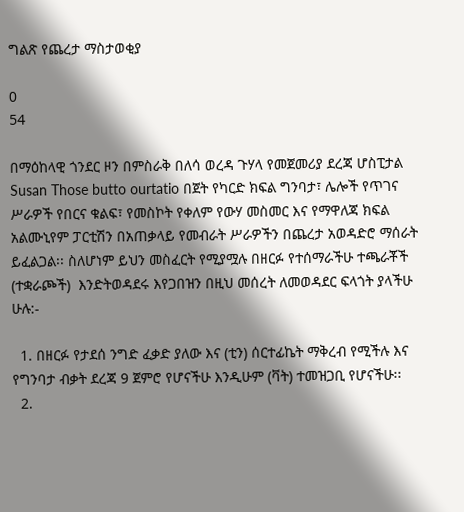ግልጽ የጨረታ ማስታወቂያ

0
54

በማዕከላዊ ጎንደር ዞን በምስራቅ በለሳ ወረዳ ጉሃላ የመጀመሪያ ደረጃ ሆስፒታል Susan Those butto ourtatio በጀት የካርድ ክፍል ግንባታ፣ ሌሎች የጥገና ሥራዎች የበርና ቁልፍ፣ የመስኮት የቀለም የውሃ መስመር እና የማዋለጃ ክፍል አልሙኒየም ፓርቲሽን በአጠቃላይ የመብራት ሥራዎችን በጨረታ አወዳድሮ ማሰራት ይፈልጋል፡፡ ስለሆነም ይህን መስፈርት የሚያሟሉ በዘርፉ የተሰማራችሁ ተጫራቾች (ተቋራጮች)  እንድትወዳደሩ እየጋበዝን በዚህ መሰረት ለመወዳደር ፍላጎት ያላችሁ ሁሉ:-

  1. በዘርፉ የታደሰ ንግድ ፈቃድ ያለው እና (ቲን) ሰርተፊኬት ማቅረብ የሚችሉ እና የግንባታ ብቃት ደረጃ 9 ጀምሮ የሆናችሁ እንዲሁም (ቫት) ተመዝጋቢ የሆናችሁ፡፡
  2.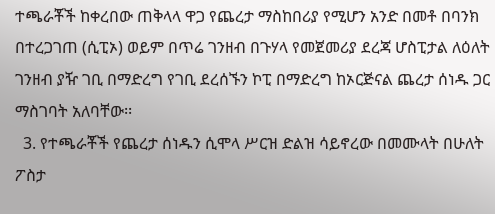ተጫራቾች ከቀረበው ጠቅላላ ዋጋ የጨረታ ማስከበሪያ የሚሆን አንድ በመቶ በባንክ በተረጋገጠ (ሲፒኦ) ወይም በጥሬ ገንዘብ በጉሃላ የመጀመሪያ ደረጃ ሆስፒታል ለዕለት ገንዘብ ያዥ ገቢ በማድረግ የገቢ ደረሰኙን ኮፒ በማድረግ ከኦርጅናል ጨረታ ሰነዱ ጋር ማስገባት አለባቸው፡፡
  3. የተጫራቾች የጨረታ ሰነዱን ሲሞላ ሥርዝ ድልዝ ሳይኖረው በመሙላት በሁለት ፖስታ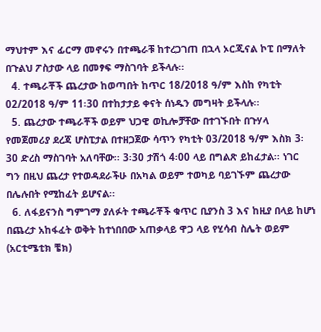ማህተም እና ፊርማ መኖሩን በተጫራቹ ከተረጋገጠ በኋላ ኦርጂናል ኮፒ በማለት በጉልህ ፖስታው ላይ በመፃፍ ማስገባት ይችላሉ፡፡
  4. ተጫራቾች ጨረታው ከወጣበት ከጥር 18/2018 ዓ/ም እስከ የካቲት 02/2018 ዓ/ም 11፡30 በተከታታይ ቀናት ሰነዱን መግዛት ይችላሉ፡፡
  5. ጨረታው ተጫራቾች ወይም ህጋዊ ወኪሎቻቸው በተገኙበት በጉሃላ የመጀመሪያ ደረጃ ሆስፒታል በተዘጋጀው ሳጥን የካቲት 03/2018 ዓ/ም እስክ 3፡30 ድረስ ማስገባት አለባቸው፡፡ 3፡30 ታሽጎ 4፡00 ላይ በግልጽ ይከፈታል፡፡ ነገር ግን በዚህ ጨረታ የተወዳደራችሁ በአካል ወይም ተወካይ ባይገኙም ጨረታው በሌሉበት የሚከፈት ይሆናል፡፡
  6. ለፋይናንስ ግምገማ ያለፉት ተጫራቾች ቁጥር ቢያንስ 3 እና ከዚያ በላይ ከሆነ በጨረታ አከፋፈት ወቅት ከተነበበው አጠቃላይ ዋጋ ላይ የሂሳብ ስሌት ወይም (አርቲሜቲክ ቼክ)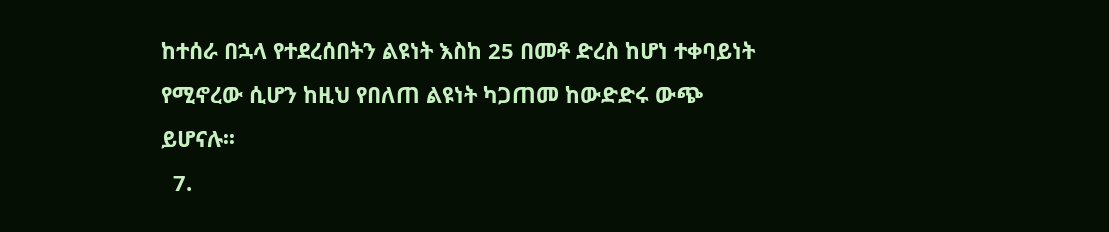ከተሰራ በኋላ የተደረሰበትን ልዩነት እስከ 25 በመቶ ድረስ ከሆነ ተቀባይነት የሚኖረው ሲሆን ከዚህ የበለጠ ልዩነት ካጋጠመ ከውድድሩ ውጭ ይሆናሉ፡፡
  7.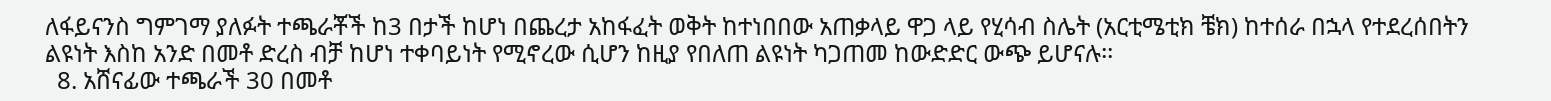ለፋይናንስ ግምገማ ያለፉት ተጫራቾች ከ3 በታች ከሆነ በጨረታ አከፋፈት ወቅት ከተነበበው አጠቃላይ ዋጋ ላይ የሂሳብ ስሌት (አርቲሜቲክ ቼክ) ከተሰራ በኋላ የተደረሰበትን ልዩነት እስከ አንድ በመቶ ድረስ ብቻ ከሆነ ተቀባይነት የሚኖረው ሲሆን ከዚያ የበለጠ ልዩነት ካጋጠመ ከውድድር ውጭ ይሆናሉ፡፡
  8. አሸናፊው ተጫራች 30 በመቶ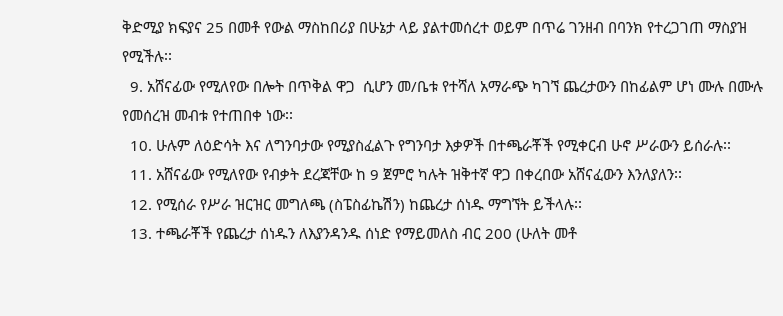ቅድሚያ ክፍያና 25 በመቶ የውል ማስከበሪያ በሁኔታ ላይ ያልተመሰረተ ወይም በጥሬ ገንዘብ በባንክ የተረጋገጠ ማስያዝ የሚችሉ፡፡
  9. አሸናፊው የሚለየው በሎት በጥቅል ዋጋ  ሲሆን መ/ቤቱ የተሻለ አማራጭ ካገኘ ጨረታውን በከፊልም ሆነ ሙሉ በሙሉ የመሰረዝ መብቱ የተጠበቀ ነው፡፡
  10. ሁሉም ለዕድሳት እና ለግንባታው የሚያስፈልጉ የግንባታ እቃዎች በተጫራቾች የሚቀርብ ሁኖ ሥራውን ይሰራሉ፡፡
  11. አሸናፊው የሚለየው የብቃት ደረጃቸው ከ 9 ጀምሮ ካሉት ዝቅተኛ ዋጋ በቀረበው አሸናፈውን እንለያለን፡፡
  12. የሚሰራ የሥራ ዝርዝር መግለጫ (ስፔስፊኬሽን) ከጨረታ ሰነዱ ማግኘት ይችላሉ፡፡
  13. ተጫራቾች የጨረታ ሰነዱን ለእያንዳንዱ ሰነድ የማይመለስ ብር 200 (ሁለት መቶ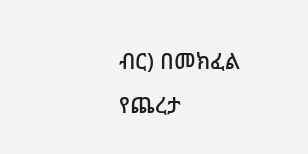ብር) በመክፈል የጨረታ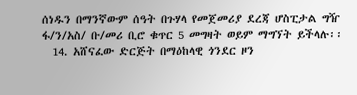ሰነዱን በማንኛውም ሰዓት በጉሃላ የመጀመሪያ ደረጃ ሆስፒታል ግዥ ፋ/ን/አስ/ ቡ/መሪ ቢሮ ቁጥር 5 መግዛት ወይም ማግኘት ይችላሉ፡፡
  14. አሸናፈው ድርጅት በማዕከላዊ ጎንደር ዞን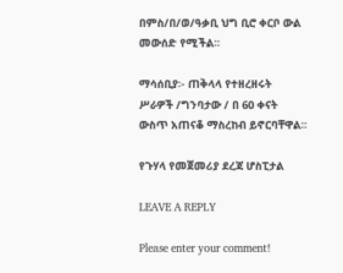በምስ/በ/ወ/ዓቃቢ ህግ ቢሮ ቀርቦ ውል መውሰድ የሚችል፡፡

ማሳሰቢያ፡- ጠቅላላ የተዘረዘሩት ሥራዎች /ግንባታው / በ 60 ቀናት ውስጥ አጠናቆ ማስረከብ ይኖርባቸዋል፡፡

የጉሃላ የመጀመሪያ ደረጃ ሆስፒታል

LEAVE A REPLY

Please enter your comment!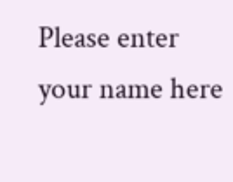Please enter your name here